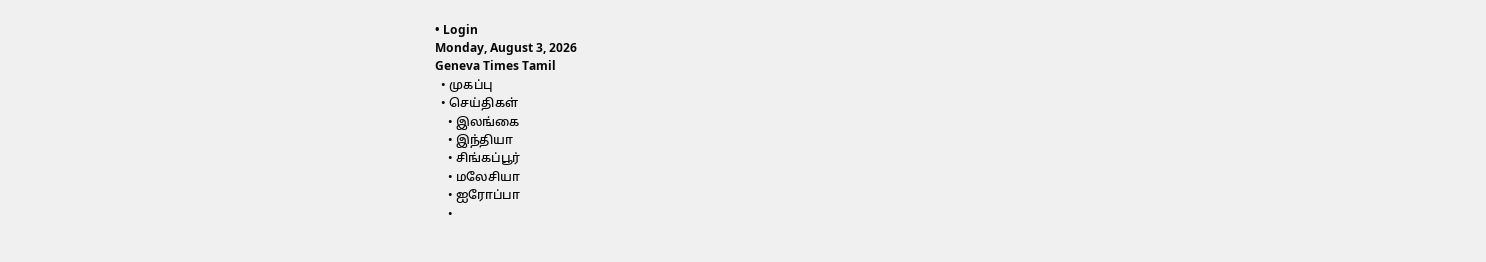• Login
Monday, August 3, 2026
Geneva Times Tamil
  • முகப்பு
  • செய்திகள்
    • இலங்கை
    • இந்தியா
    • சிங்கப்பூர்
    • மலேசியா
    • ஐரோப்பா
    •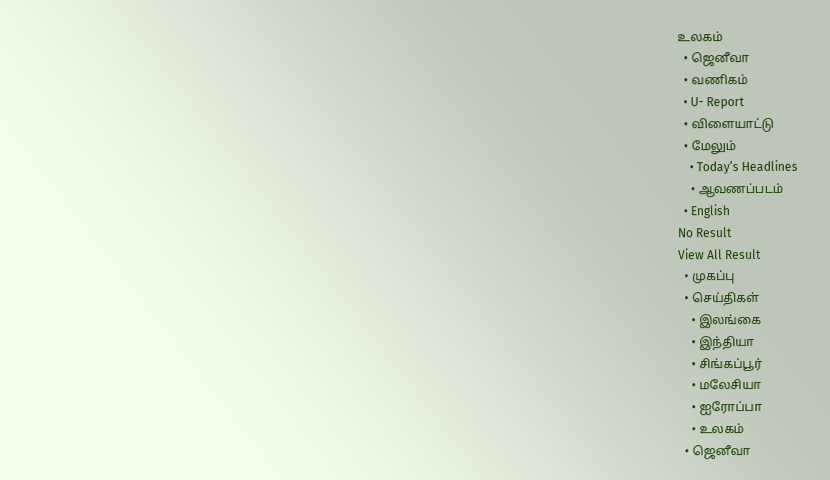உலகம்
  • ஜெனீவா
  • வணிகம்
  • U- Report
  • விளையாட்டு
  • மேலும்
    • Today’s Headlines
    • ஆவணப்படம்
  • English
No Result
View All Result
  • முகப்பு
  • செய்திகள்
    • இலங்கை
    • இந்தியா
    • சிங்கப்பூர்
    • மலேசியா
    • ஐரோப்பா
    • உலகம்
  • ஜெனீவா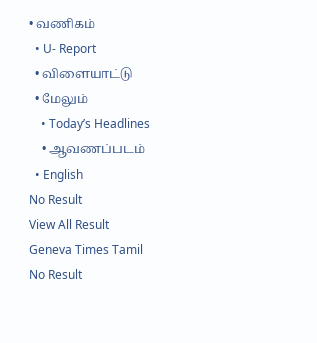• வணிகம்
  • U- Report
  • விளையாட்டு
  • மேலும்
    • Today’s Headlines
    • ஆவணப்படம்
  • English
No Result
View All Result
Geneva Times Tamil
No Result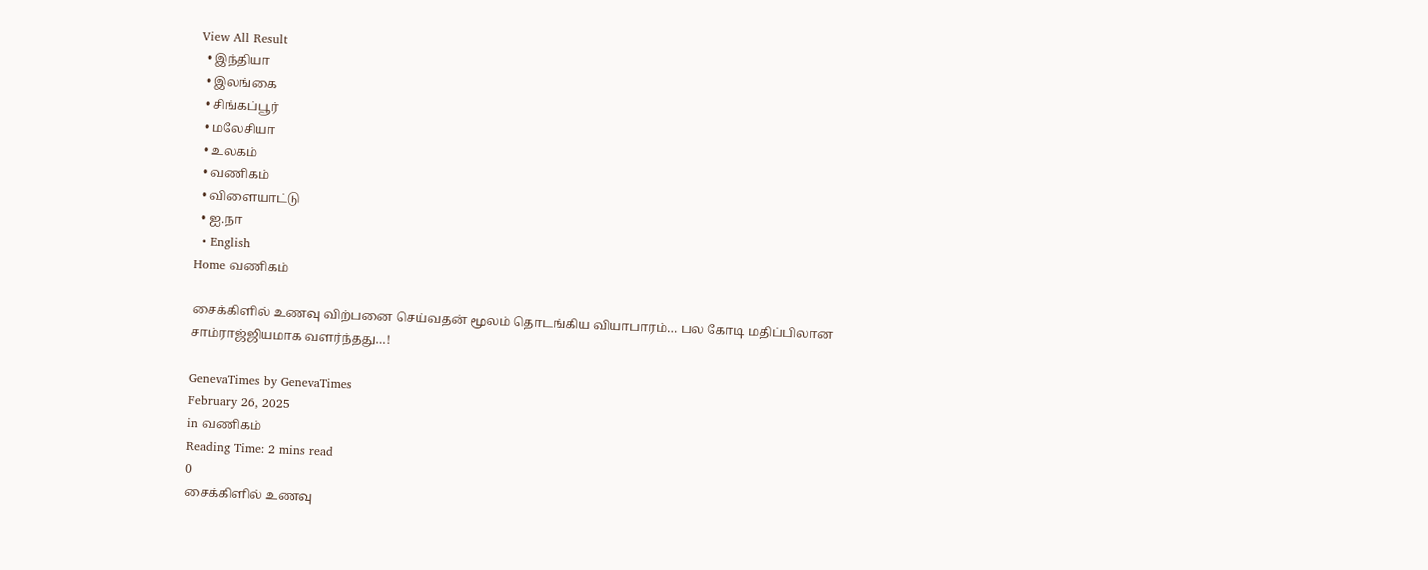View All Result
  • இந்தியா
  • இலங்கை
  • சிங்கப்பூர்
  • மலேசியா
  • உலகம்
  • வணிகம்
  • விளையாட்டு
  • ஐ.நா
  • English
Home வணிகம்

சைக்கிளில் உணவு விற்பனை செய்வதன் மூலம் தொடங்கிய வியாபாரம்… பல கோடி மதிப்பிலான சாம்ராஜ்ஜியமாக வளர்ந்தது…!

GenevaTimes by GenevaTimes
February 26, 2025
in வணிகம்
Reading Time: 2 mins read
0
சைக்கிளில் உணவு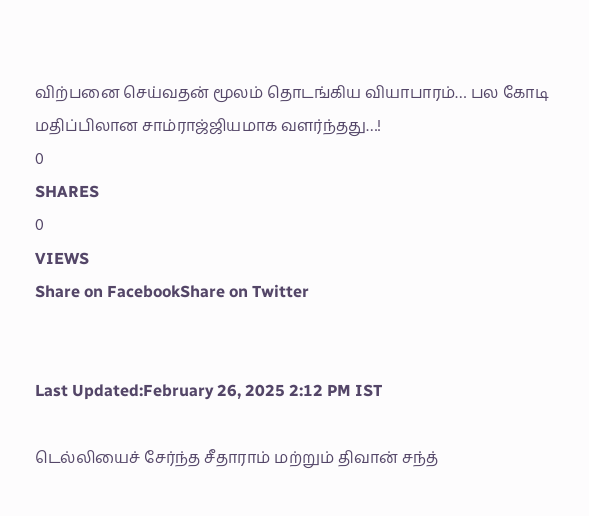விற்பனை செய்வதன் மூலம் தொடங்கிய வியாபாரம்… பல கோடி மதிப்பிலான சாம்ராஜ்ஜியமாக வளர்ந்தது…!
0
SHARES
0
VIEWS
Share on FacebookShare on Twitter


Last Updated:February 26, 2025 2:12 PM IST

டெல்லியைச் சேர்ந்த சீதாராம் மற்றும் திவான் சந்த்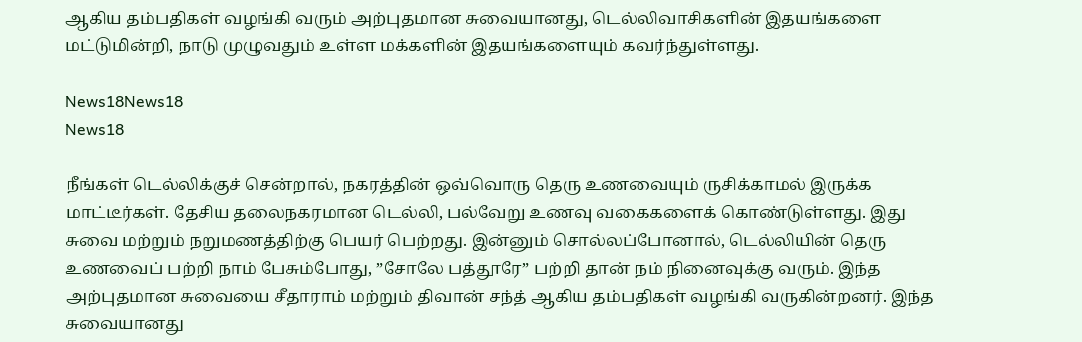ஆகிய தம்பதிகள் வழங்கி வரும் அற்புதமான சுவையானது, டெல்லிவாசிகளின் இதயங்களை மட்டுமின்றி, நாடு முழுவதும் உள்ள மக்களின் இதயங்களையும் கவர்ந்துள்ளது.

News18News18
News18

நீங்கள் டெல்லிக்குச் சென்றால், நகரத்தின் ஒவ்வொரு தெரு உணவையும் ருசிக்காமல் இருக்க மாட்டீர்கள். தேசிய தலைநகரமான டெல்லி, பல்வேறு உணவு வகைகளைக் கொண்டுள்ளது. இது சுவை மற்றும் நறுமணத்திற்கு பெயர் பெற்றது. இன்னும் சொல்லப்போனால், டெல்லியின் தெரு உணவைப் பற்றி நாம் பேசும்போது, ”சோலே பத்தூரே” பற்றி தான் நம் நினைவுக்கு வரும். இந்த அற்புதமான சுவையை சீதாராம் மற்றும் திவான் சந்த் ஆகிய தம்பதிகள் வழங்கி வருகின்றனர். இந்த சுவையானது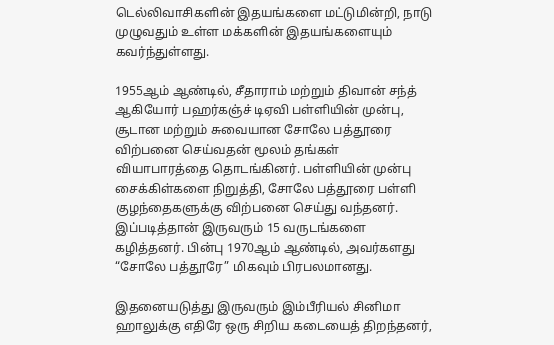டெல்லிவாசிகளின் இதயங்களை மட்டுமின்றி, நாடு முழுவதும் உள்ள மக்களின் இதயங்களையும் கவர்ந்துள்ளது.

1955ஆம் ஆண்டில், சீதாராம் மற்றும் திவான் சந்த் ஆகியோர் பஹர்கஞ்ச் டிஏவி பள்ளியின் முன்பு, சூடான மற்றும் சுவையான சோலே பத்தூரை விற்பனை செய்வதன் மூலம் தங்கள் வியாபாரத்தை தொடங்கினர். பள்ளியின் முன்பு சைக்கிள்களை நிறுத்தி, சோலே பத்தூரை பள்ளி குழந்தைகளுக்கு விற்பனை செய்து வந்தனர். இப்படித்தான் இருவரும் 15 வருடங்களை கழித்தனர். பின்பு 1970ஆம் ஆண்டில், அவர்களது “சோலே பத்தூரே” மிகவும் பிரபலமானது.

இதனையடுத்து இருவரும் இம்பீரியல் சினிமா ஹாலுக்கு எதிரே ஒரு சிறிய கடையைத் திறந்தனர்,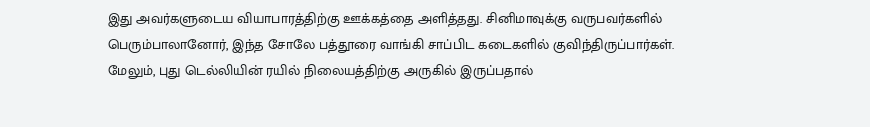இது அவர்களுடைய வியாபாரத்திற்கு ஊக்கத்தை அளித்தது. சினிமாவுக்கு வருபவர்களில் பெரும்பாலானோர், இந்த சோலே பத்தூரை வாங்கி சாப்பிட கடைகளில் குவிந்திருப்பார்கள். மேலும், புது டெல்லியின் ரயில் நிலையத்திற்கு அருகில் இருப்பதால்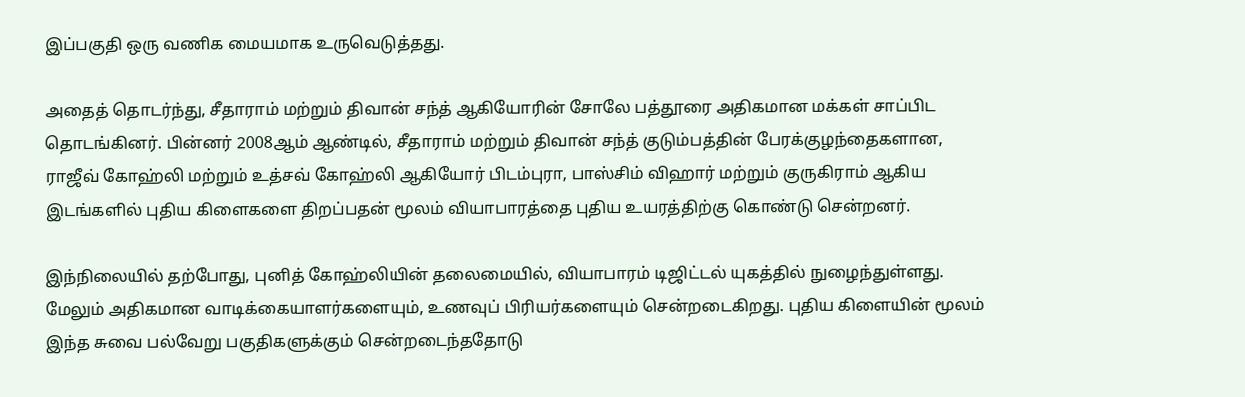இப்பகுதி ஒரு வணிக மையமாக உருவெடுத்தது.

அதைத் தொடர்ந்து, சீதாராம் மற்றும் திவான் சந்த் ஆகியோரின் சோலே பத்தூரை அதிகமான மக்கள் சாப்பிட தொடங்கினர். பின்னர் 2008ஆம் ஆண்டில், சீதாராம் மற்றும் திவான் சந்த் குடும்பத்தின் பேரக்குழந்தைகளான, ராஜீவ் கோஹ்லி மற்றும் உத்சவ் கோஹ்லி ஆகியோர் பிடம்புரா, பாஸ்சிம் விஹார் மற்றும் குருகிராம் ஆகிய இடங்களில் புதிய கிளைகளை திறப்பதன் மூலம் வியாபாரத்தை புதிய உயரத்திற்கு கொண்டு சென்றனர்.

இந்நிலையில் தற்போது, புனித் கோஹ்லியின் தலைமையில், வியாபாரம் டிஜிட்டல் யுகத்தில் நுழைந்துள்ளது. மேலும் அதிகமான வாடிக்கையாளர்களையும், உணவுப் பிரியர்களையும் சென்றடைகிறது. புதிய கிளையின் மூலம் இந்த சுவை பல்வேறு பகுதிகளுக்கும் சென்றடைந்ததோடு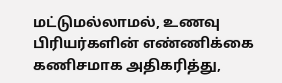மட்டுமல்லாமல், உணவு பிரியர்களின் எண்ணிக்கை கணிசமாக அதிகரித்து,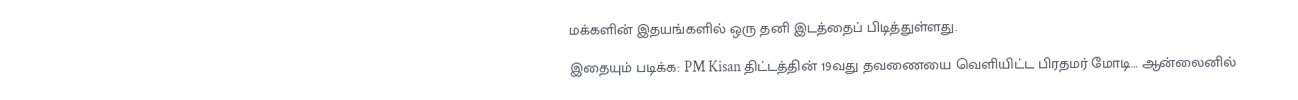மக்களின் இதயங்களில் ஒரு தனி இடத்தைப் பிடித்துள்ளது.

இதையும் படிக்க: PM Kisan திட்டத்தின் 19வது தவணையை வெளியிட்ட பிரதமர் மோடி… ஆன்லைனில்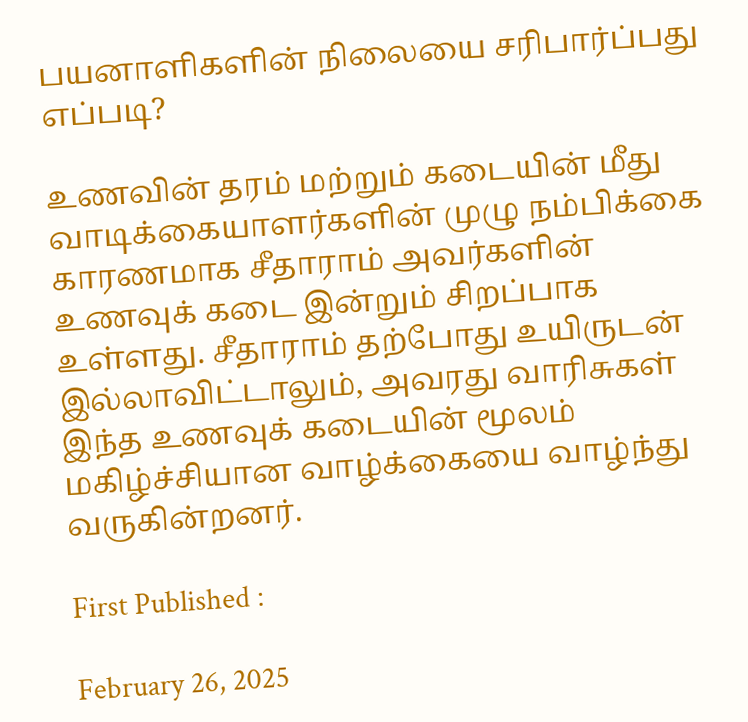பயனாளிகளின் நிலையை சரிபார்ப்பது எப்படி?

உணவின் தரம் மற்றும் கடையின் மீது வாடிக்கையாளர்களின் முழு நம்பிக்கை காரணமாக சீதாராம் அவர்களின் உணவுக் கடை இன்றும் சிறப்பாக உள்ளது. சீதாராம் தற்போது உயிருடன் இல்லாவிட்டாலும், அவரது வாரிசுகள் இந்த உணவுக் கடையின் மூலம் மகிழ்ச்சியான வாழ்க்கையை வாழ்ந்து வருகின்றனர்.

First Published :

February 26, 2025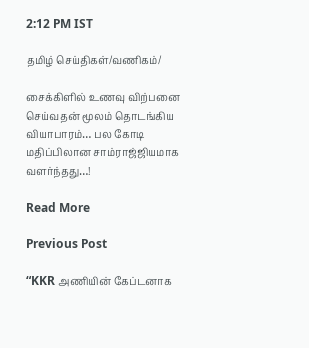2:12 PM IST

தமிழ் செய்திகள்/வணிகம்/

சைக்கிளில் உணவு விற்பனை செய்வதன் மூலம் தொடங்கிய வியாபாரம்… பல கோடி மதிப்பிலான சாம்ராஜ்ஜியமாக வளர்ந்தது…!

Read More

Previous Post

“KKR அணியின் கேப்டனாக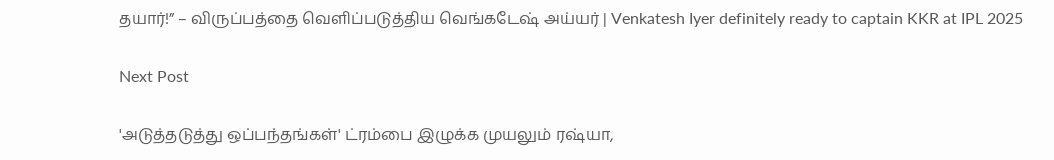தயார்!” – விருப்பத்தை வெளிப்படுத்திய வெங்கடேஷ் அய்யர் | Venkatesh Iyer definitely ready to captain KKR at IPL 2025

Next Post

'அடுத்தடுத்து ஒப்பந்தங்கள்' ட்ரம்பை இழுக்க முயலும் ரஷ்யா,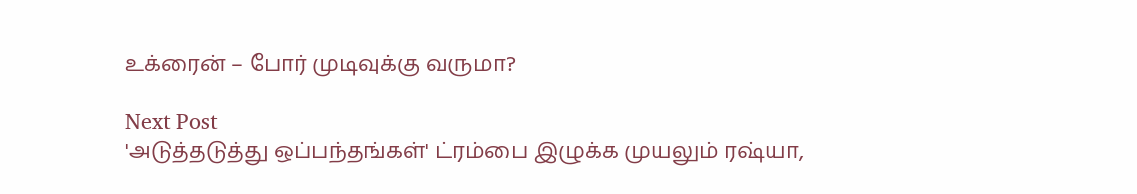உக்ரைன் – போர் முடிவுக்கு வருமா?

Next Post
'அடுத்தடுத்து ஒப்பந்தங்கள்' ட்ரம்பை இழுக்க முயலும் ரஷ்யா,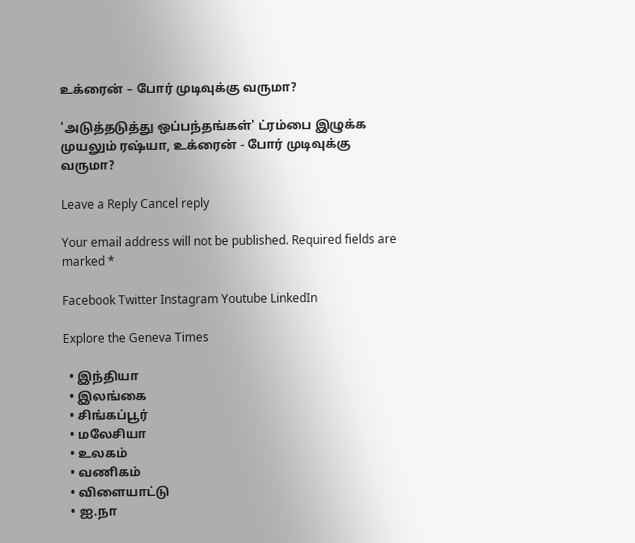உக்ரைன் – போர் முடிவுக்கு வருமா?

'அடுத்தடுத்து ஒப்பந்தங்கள்' ட்ரம்பை இழுக்க முயலும் ரஷ்யா, உக்ரைன் - போர் முடிவுக்கு வருமா?

Leave a Reply Cancel reply

Your email address will not be published. Required fields are marked *

Facebook Twitter Instagram Youtube LinkedIn

Explore the Geneva Times

  • இந்தியா
  • இலங்கை
  • சிங்கப்பூர்
  • மலேசியா
  • உலகம்
  • வணிகம்
  • விளையாட்டு
  • ஐ.நா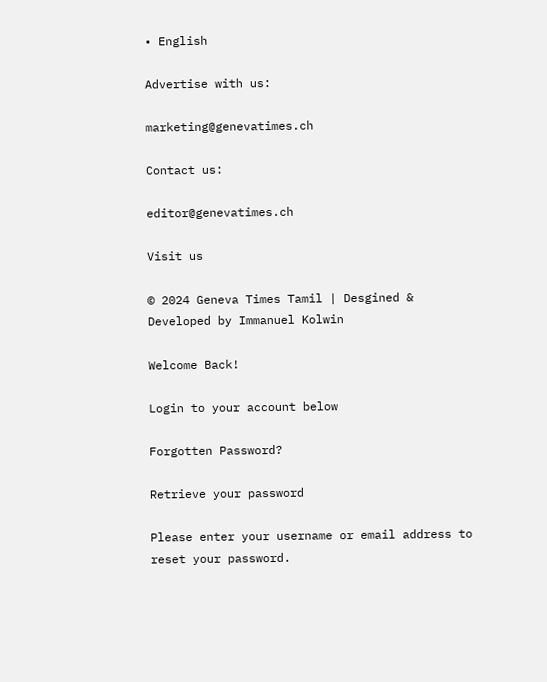• English

Advertise with us:

marketing@genevatimes.ch

Contact us:

editor@genevatimes.ch

Visit us

© 2024 Geneva Times Tamil | Desgined & Developed by Immanuel Kolwin

Welcome Back!

Login to your account below

Forgotten Password?

Retrieve your password

Please enter your username or email address to reset your password.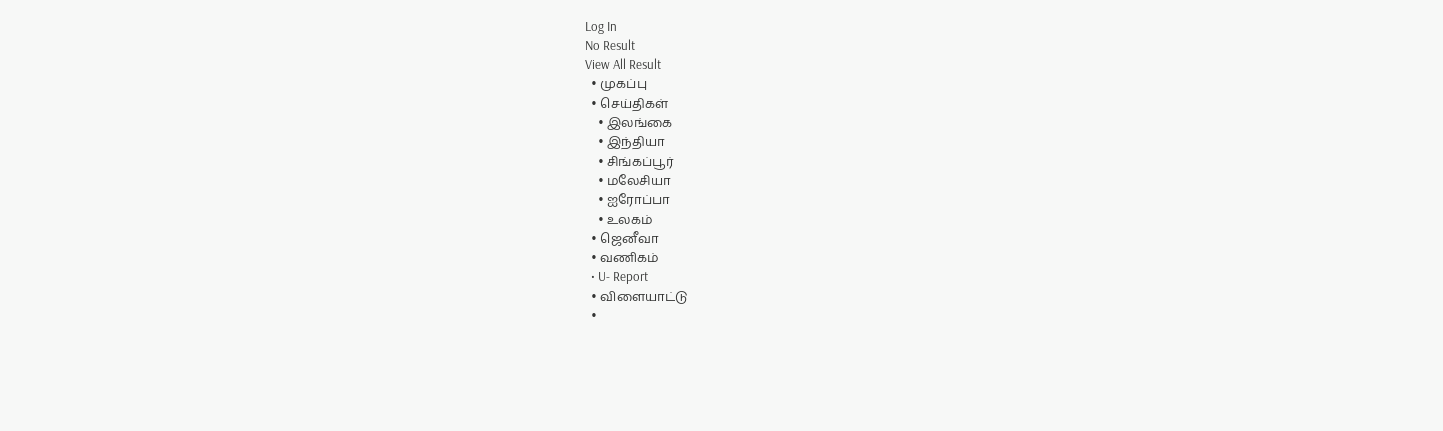Log In
No Result
View All Result
  • முகப்பு
  • செய்திகள்
    • இலங்கை
    • இந்தியா
    • சிங்கப்பூர்
    • மலேசியா
    • ஐரோப்பா
    • உலகம்
  • ஜெனீவா
  • வணிகம்
  • U- Report
  • விளையாட்டு
  •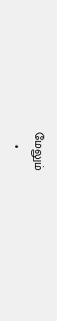மேலும்
    •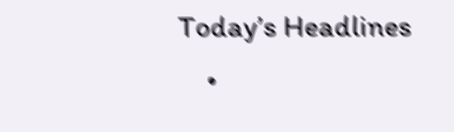Today’s Headlines
    •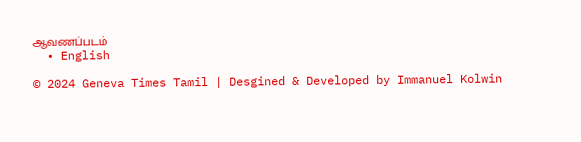ஆவணப்படம்
  • English

© 2024 Geneva Times Tamil | Desgined & Developed by Immanuel Kolwin